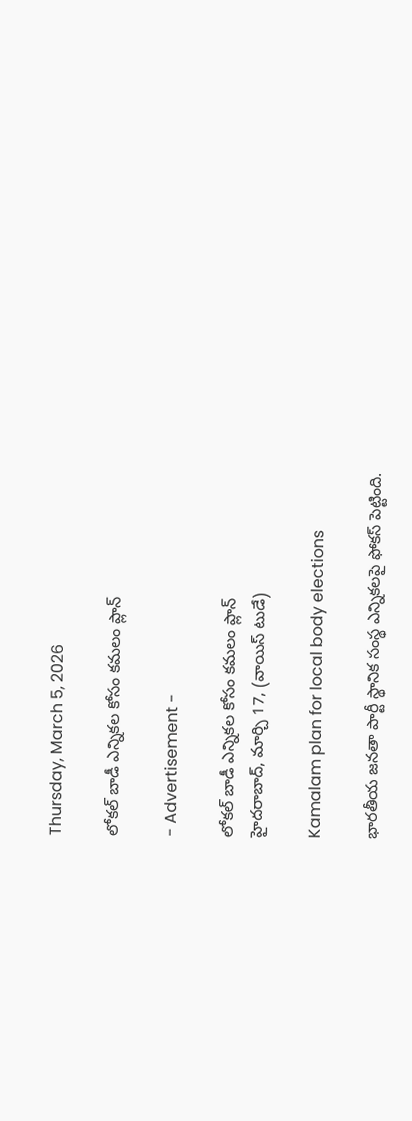Thursday, March 5, 2026

లోకల్ బాడీ ఎన్నికల కోసం కమలం ప్లాన్

- Advertisement -

లోకల్ బాడీ ఎన్నికల కోసం కమలం ప్లాన్
హైదరాబాద్, మార్చి 17, (వాయిస్ టుడే)

Kamalam plan for local body elections

భారతీయ జనతా పార్టీ స్థానిక సంస్థ ఎన్నికలపై ఫోకస్ పెట్టింది.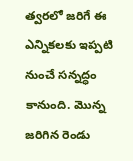త్వరలో జరిగే ఈ ఎన్నికలకు ఇప్పటి నుంచే సన్నద్ధం కానుంది. మొన్న జరిగిన రెండు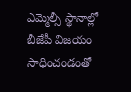ఎమ్మెల్సీ స్థానాల్లో బీజేపీ విజయం సాధించండంతో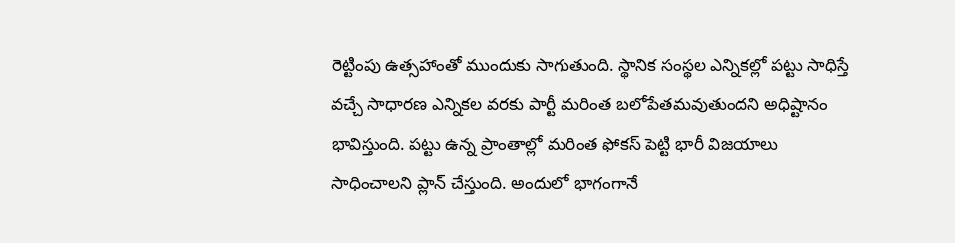రెట్టింపు ఉత్సహాంతో ముందుకు సాగుతుంది. స్థానిక సంస్థల ఎన్నికల్లో పట్టు సాధిస్తే వచ్చే సాధారణ ఎన్నికల వరకు పార్టీ మరింత బలోపేతమవుతుందని అధిష్టానం భావిస్తుంది. పట్టు ఉన్న ప్రాంతాల్లో మరింత ఫోకస్ పెట్టి భారీ విజయాలు సాధించాలని ప్లాన్ చేస్తుంది. అందులో భాగంగానే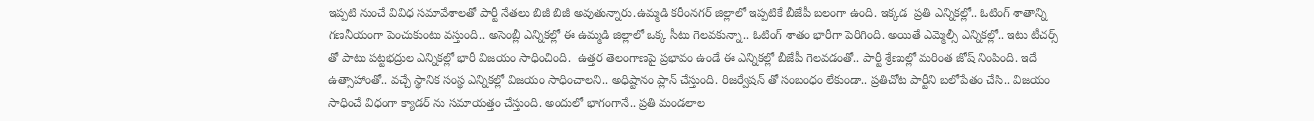ఇప్పటి నుంచే వివిధ సమావేశాలతో పార్టీ నేతలు బిజీ బిజీ అవుతున్నారు.ఉమ్మడి కరీంనగర్ జిల్లాలో ఇప్పటికే బీజేపీ బలంగా ఉంది. ఇక్కడ  ప్రతి ఎన్నికల్లో.. ఓటింగ్ శాతాన్ని గణనీయంగా పెంచుకుంటు వస్తుంది.. అసెంబ్లీ ఎన్నికల్లో ఈ ఉమ్మడి జిల్లాలో ఒక్క సీటు గెలవకున్నా.. ఓటింగ్ శాతం భారీగా పెరిగింది. అయితే ఎమ్మెల్సీ ఎన్నికల్లో.. ఇటు టీచర్స్ తో పాటు పట్టభద్రుల ఎన్నికల్లో భారీ విజయం సాధించింది.  ఉత్తర తెలంగాణపై ప్రభావం ఉండే ఈ ఎన్నికల్లో బీజేపీ గెలవడంతో.. పార్టీ శ్రేణుల్లో మరింత జోష్ నింపింది. ఇదే ఉత్సాహాంతో.. వచ్చే స్థానిక సంస్థ ఎన్నికల్లో విజయం సాధించాలని.. అధిష్టానం ప్లాన్ చేస్తుంది. రిజర్వేషన్ తో సంబంధం లేకుండా.. ప్రతిచోట పార్టీని బలోపేతం చేసి.. విజయం సాధించే విధంగా క్యాడర్ ను సమాయత్తం చేస్తుంది. అందులో భాగంగానే.. ప్రతి మండలాల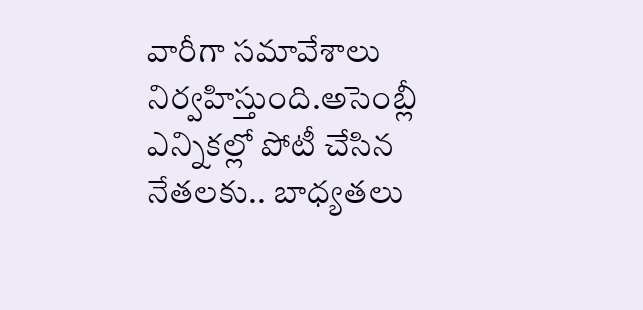వారీగా సమావేశాలు నిర్వహిస్తుంది.అసెంబ్లీ ఎన్నికల్లో పోటీ చేసిన నేతలకు.. బాధ్యతలు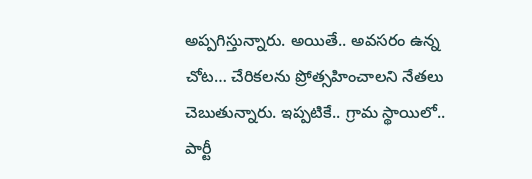అప్పగిస్తున్నారు. అయితే.. అవసరం ఉన్న చోట… చేరికలను ప్రోత్సహించాలని నేతలు చెబుతున్నారు. ఇప్పటికే.. గ్రామ స్థాయిలో.. పార్టీ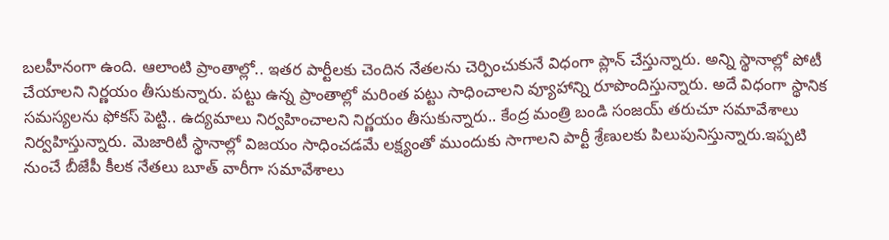బలహీనంగా ఉంది. ఆలాంటి ప్రాంతాల్లో.. ఇతర పార్టీలకు చెందిన నేతలను చెర్పించుకునే విధంగా ప్లాన్ చేస్తున్నారు. అన్ని స్థానాల్లో పోటీ చేయాలని నిర్ణయం తీసుకున్నారు. పట్టు ఉన్న ప్రాంతాల్లో మరింత పట్టు సాధించాలని వ్యూహాన్ని రూపొందిస్తున్నారు. అదే విధంగా స్థానిక సమస్యలను ఫోకస్ పెట్టి.. ఉద్యమాలు నిర్వహించాలని నిర్ణయం తీసుకున్నారు.. కేంద్ర మంత్రి బండి సంజయ్ తరుచూ సమావేశాలు నిర్వహిస్తున్నారు. మెజారిటీ స్థానాల్లో విజయం సాధించడమే లక్ష్యంతో ముందుకు సాగాలని పార్టీ శ్రేణులకు పిలుపునిస్తున్నారు.ఇప్పటి నుంచే బీజేపీ కీలక నేతలు బూత్ వారీగా సమావేశాలు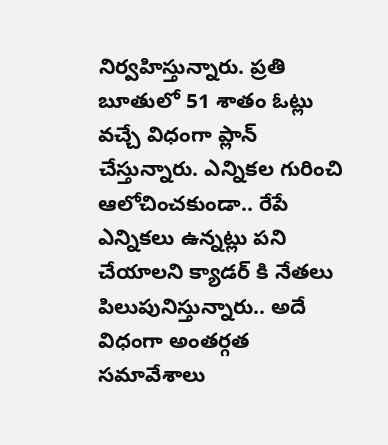నిర్వహిస్తున్నారు. ప్రతి బూతులో 51 శాతం ఓట్లు వచ్చే విధంగా ప్లాన్ చేస్తున్నారు. ఎన్నికల గురించి ఆలోచించకుండా.. రేపే ఎన్నికలు ఉన్నట్లు పని చేయాలని క్యాడర్ కి నేతలు పిలుపునిస్తున్నారు.. అదే విధంగా అంతర్గత సమావేశాలు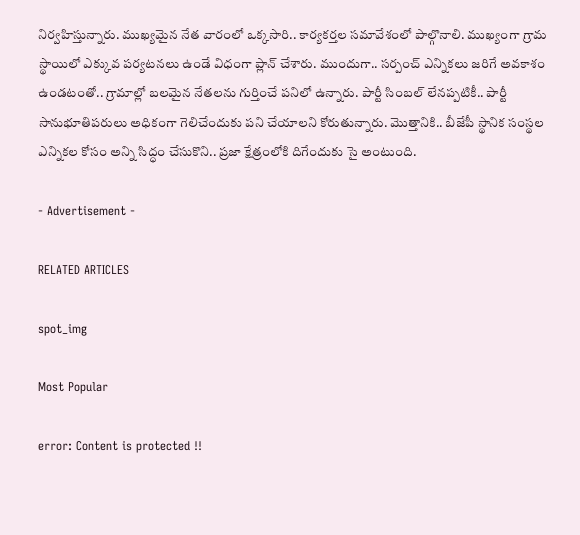నిర్వహిస్తున్నారు. ముఖ్యమైన నేత వారంలో ఒక్కసారి.. కార్యకర్తల సమావేశంలో పాల్గొనాలి. ముఖ్యంగా గ్రామ స్థాయిలో ఎక్కువ పర్యటనలు ఉండే విధంగా ప్లాన్ చేశారు. ముందుగా.. సర్పంచ్ ఎన్నికలు జరిగే అవకాశం ఉండటంతో.. గ్రామాల్లో బలమైన నేతలను గుర్తించే పనిలో ఉన్నారు. పార్టీ సింబల్ లేనప్పటికీ.. పార్టీ సానుభూతిపరులు అధికంగా గెలిచేందుకు పని చేయాలని కోరుతున్నారు. మొత్తానికి.. బీజేపీ స్థానిక సంస్థల ఎన్నికల కోసం అన్ని సిద్ధం చేసుకొని.. ప్రజా క్షేత్రంలోకి దిగేందుకు సై అంటుంది.

- Advertisement -

RELATED ARTICLES

spot_img

Most Popular

error: Content is protected !!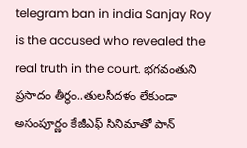telegram ban in india Sanjay Roy is the accused who revealed the real truth in the court. భగవంతుని ప్రసాదం తీర్థం..తులసీదళం లేకుండా అసంపూర్ణం కేజీఎఫ్ సినిమాతో పాన్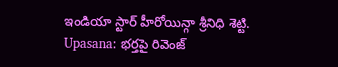ఇండియా స్టార్ హీరోయిన్గా శ్రీనిధి శెట్టి. Upasana: భర్తపై రివెంజ్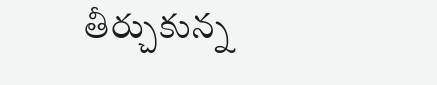తీర్చుకున్న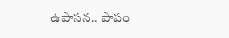ఉపాసన.. పాపం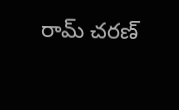రామ్ చరణ్